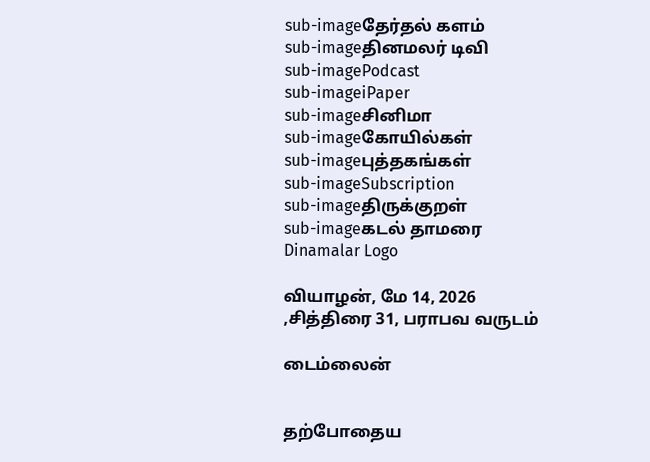sub-imageதேர்தல் களம்
sub-imageதினமலர் டிவி
sub-imagePodcast
sub-imageiPaper
sub-imageசினிமா
sub-imageகோயில்கள்
sub-imageபுத்தகங்கள்
sub-imageSubscription
sub-imageதிருக்குறள்
sub-imageகடல் தாமரை
Dinamalar Logo

வியாழன், மே 14, 2026 ,சித்திரை 31, பராபவ வருடம்

டைம்லைன்


தற்போதைய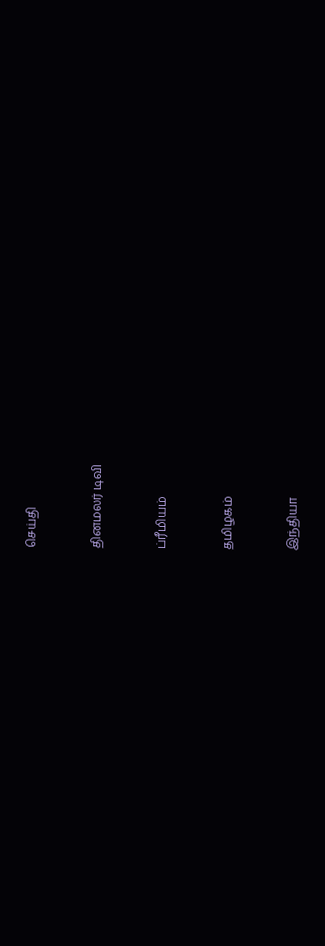செய்தி


தினமலர் டிவி


ப்ரீமியம்


தமிழகம்


இந்தியா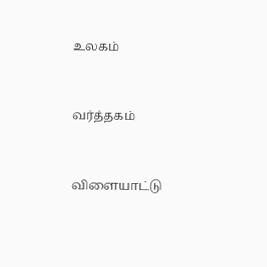உலகம்


வர்த்தகம்


விளையாட்டு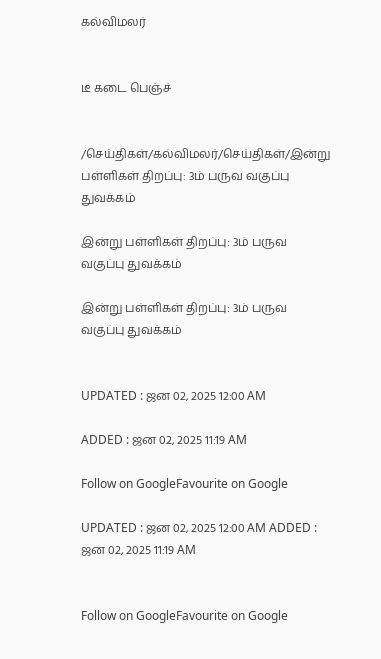கல்விமலர்


டீ கடை பெஞ்ச்


/செய்திகள்/கல்விமலர்/செய்திகள்/இன்று பள்ளிகள் திறப்பு: 3ம் பருவ வகுப்பு துவக்கம்

இன்று பள்ளிகள் திறப்பு: 3ம் பருவ வகுப்பு துவக்கம்

இன்று பள்ளிகள் திறப்பு: 3ம் பருவ வகுப்பு துவக்கம்


UPDATED : ஜன 02, 2025 12:00 AM

ADDED : ஜன 02, 2025 11:19 AM

Follow on GoogleFavourite on Google

UPDATED : ஜன 02, 2025 12:00 AM ADDED : ஜன 02, 2025 11:19 AM


Follow on GoogleFavourite on Google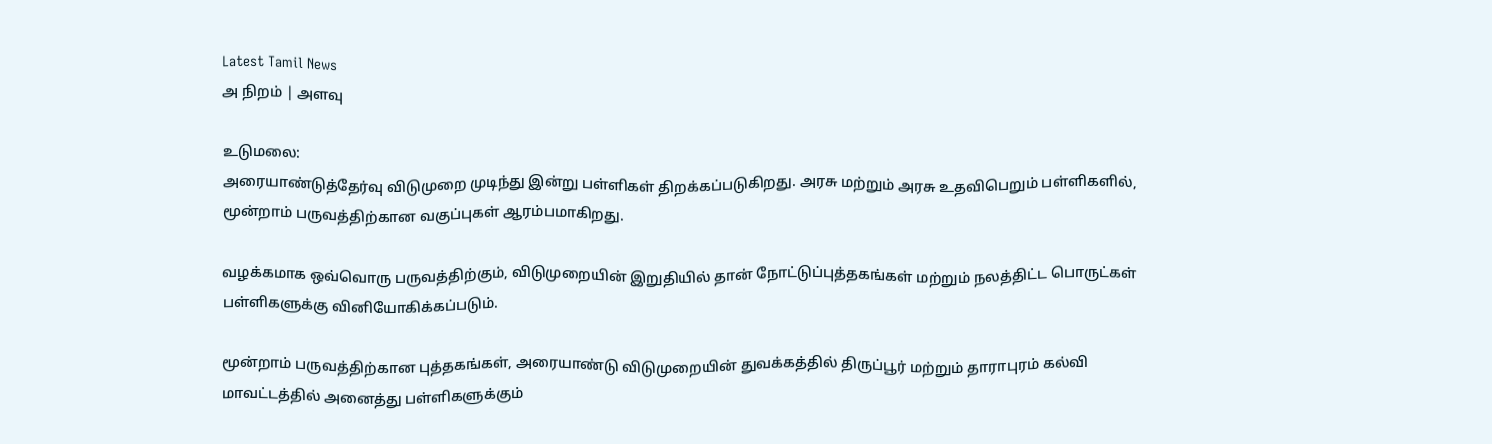Latest Tamil News
அ நிறம் | அளவு

உடுமலை:
அரையாண்டுத்தேர்வு விடுமுறை முடிந்து இன்று பள்ளிகள் திறக்கப்படுகிறது. அரசு மற்றும் அரசு உதவிபெறும் பள்ளிகளில், மூன்றாம் பருவத்திற்கான வகுப்புகள் ஆரம்பமாகிறது.

வழக்கமாக ஒவ்வொரு பருவத்திற்கும், விடுமுறையின் இறுதியில் தான் நோட்டுப்புத்தகங்கள் மற்றும் நலத்திட்ட பொருட்கள் பள்ளிகளுக்கு வினியோகிக்கப்படும்.

மூன்றாம் பருவத்திற்கான புத்தகங்கள், அரையாண்டு விடுமுறையின் துவக்கத்தில் திருப்பூர் மற்றும் தாராபுரம் கல்வி மாவட்டத்தில் அனைத்து பள்ளிகளுக்கும்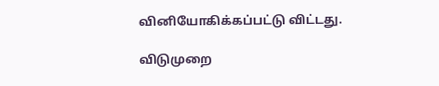வினியோகிக்கப்பட்டு விட்டது.

விடுமுறை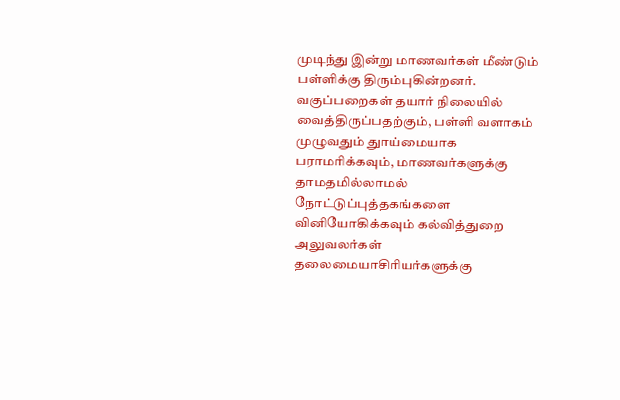முடிந்து இன்று மாணவர்கள் மீண்டும் பள்ளிக்கு திரும்புகின்றனர். வகுப்பறைகள் தயார் நிலையில் வைத்திருப்பதற்கும், பள்ளி வளாகம் முழுவதும் துாய்மையாக பராமரிக்கவும், மாணவர்களுக்கு தாமதமில்லாமல் நோட்டுப்புத்தகங்களை வினியோகிக்கவும் கல்வித்துறை அலுவலர்கள் தலைமையாசிரியர்களுக்கு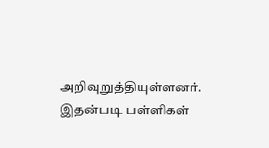அறிவுறுத்தியுள்ளனர். இதன்படி பள்ளிகள்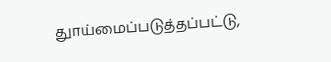துாய்மைப்படுத்தப்பட்டு,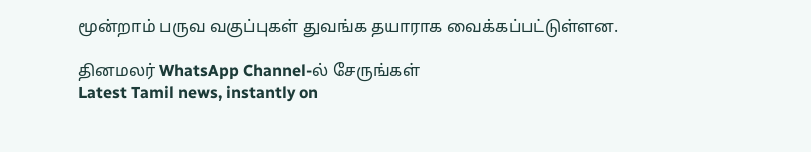மூன்றாம் பருவ வகுப்புகள் துவங்க தயாராக வைக்கப்பட்டுள்ளன.

தினமலர் WhatsApp Channel-ல் சேருங்கள்
Latest Tamil news, instantly on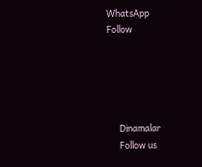WhatsApp
Follow





      Dinamalar
      Follow us